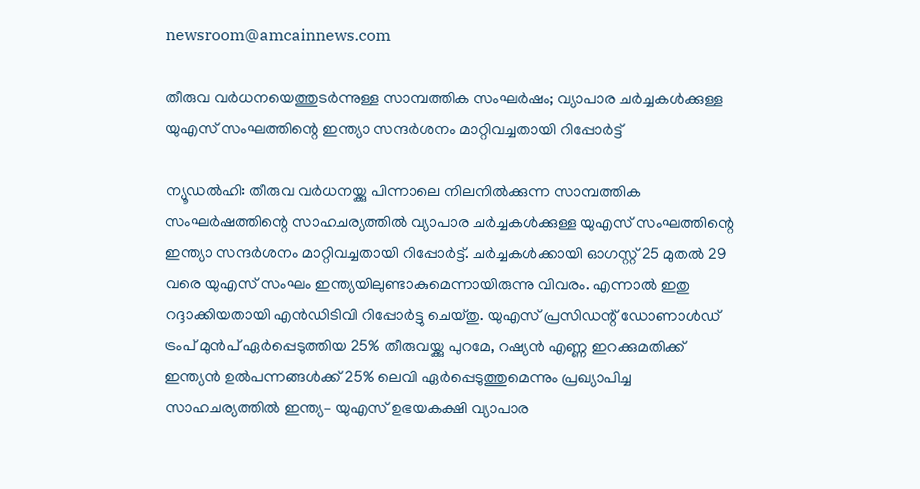newsroom@amcainnews.com

തീരുവ വർധനയെത്തുടർന്നുള്ള സാമ്പത്തിക സംഘർഷം; വ്യാപാര ചർച്ചകൾക്കുള്ള യുഎസ് സംഘത്തിന്റെ ഇന്ത്യാ സന്ദർശനം മാറ്റിവച്ചതായി റിപ്പോർട്ട്

ന്യൂഡൽഹി: തീരുവ വർധനയ്ക്കു പിന്നാലെ നിലനിൽക്കുന്ന സാമ്പത്തിക സംഘർഷത്തിന്റെ സാഹചര്യത്തിൽ വ്യാപാര ചർച്ചകൾക്കുള്ള യുഎസ് സംഘത്തിന്റെ ഇന്ത്യാ സന്ദർശനം മാറ്റിവച്ചതായി റിപ്പോർട്ട്. ചർച്ചകൾക്കായി ഓഗസ്റ്റ് 25 മുതൽ 29 വരെ യുഎസ് സംഘം ഇന്ത്യയിലുണ്ടാകുമെന്നായിരുന്നു വിവരം. എന്നാൽ ഇതു റദ്ദാക്കിയതായി എൻഡിടിവി റിപ്പോർട്ടു ചെയ്തു. യുഎസ് പ്രസിഡന്റ് ഡോണാൾഡ് ട്രംപ് മുൻപ് ഏർപ്പെടുത്തിയ 25% തീരുവയ്ക്കു പുറമേ, റഷ്യൻ എണ്ണ ഇറക്കുമതിക്ക് ഇന്ത്യൻ ഉൽപന്നങ്ങൾക്ക് 25% ലെവി ഏർപ്പെടുത്തുമെന്നും പ്രഖ്യാപിച്ച സാഹചര്യത്തിൽ ഇന്ത്യ– യുഎസ് ഉഭയകക്ഷി വ്യാപാര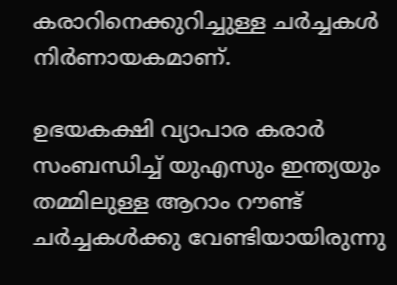കരാറിനെക്കുറിച്ചുള്ള ചർച്ചകൾ നിർണായകമാണ്.

ഉഭയകക്ഷി വ്യാപാര കരാർ സംബന്ധിച്ച് യുഎസും ഇന്ത്യയും തമ്മിലുള്ള ആറാം റൗണ്ട് ചർച്ചകൾക്കു വേണ്ടിയായിരുന്നു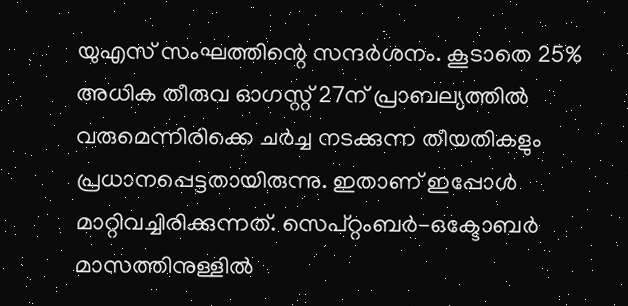യുഎസ് സംഘത്തിന്റെ സന്ദർശനം. കൂടാതെ 25% അധിക തീരുവ ഓഗസ്റ്റ് 27ന് പ്രാബല്യത്തിൽ വരുമെന്നിരിക്കെ ചർച്ച നടക്കുന്ന തീയതികളും പ്രധാനപ്പെട്ടതായിരുന്നു. ഇതാണ് ഇപ്പോൾ മാറ്റിവച്ചിരിക്കുന്നത്. സെപ്റ്റംബർ-ഒക്ടോബർ മാസത്തിനുള്ളിൽ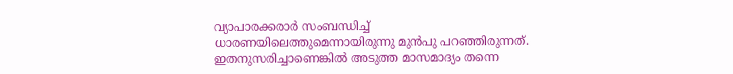വ്യാപാരക്കരാർ സംബന്ധിച്ച് ധാരണയിലെത്തുമെന്നായിരുന്നു മുൻപു പറഞ്ഞിരുന്നത്. ഇതനുസരിച്ചാണെങ്കിൽ അടുത്ത മാസമാദ്യം തന്നെ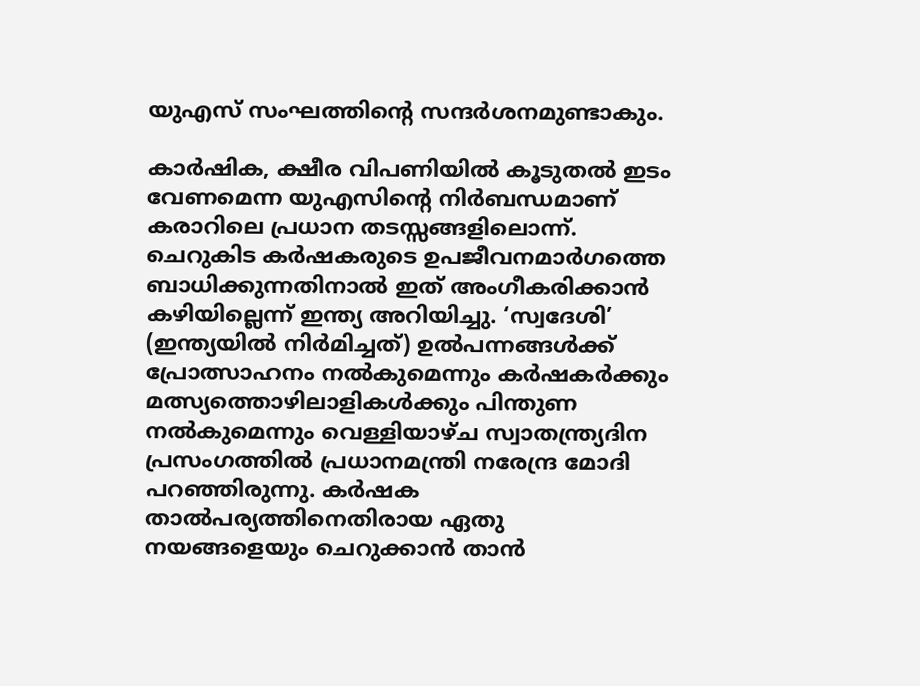യുഎസ് സംഘത്തിന്റെ സന്ദർശനമുണ്ടാകും.

കാർഷിക, ക്ഷീര വിപണിയിൽ കൂടുതൽ ഇടം വേണമെന്ന യുഎസിന്റെ നിർബന്ധമാണ് കരാറിലെ പ്രധാന തടസ്സങ്ങളിലൊന്ന്. ചെറുകിട കർഷകരുടെ ഉപജീവനമാർഗത്തെ ബാധിക്കുന്നതിനാൽ ഇത് അംഗീകരിക്കാൻ കഴിയില്ലെന്ന് ഇന്ത്യ അറിയിച്ചു. ‘സ്വദേശി’ (ഇന്ത്യയിൽ നിർമിച്ചത്) ഉൽപന്നങ്ങൾക്ക് പ്രോത്സാഹനം നൽകുമെന്നും കർഷകർക്കും മത്സ്യത്തൊഴിലാളികൾക്കും പിന്തുണ നൽകുമെന്നും വെള്ളിയാഴ്ച സ്വാതന്ത്ര്യദിന പ്രസംഗത്തിൽ പ്രധാനമന്ത്രി നരേന്ദ്ര മോദി പറഞ്ഞിരുന്നു. കർഷക താൽപര്യത്തിനെതിരായ ഏതു നയങ്ങളെയും ചെറുക്കാൻ താൻ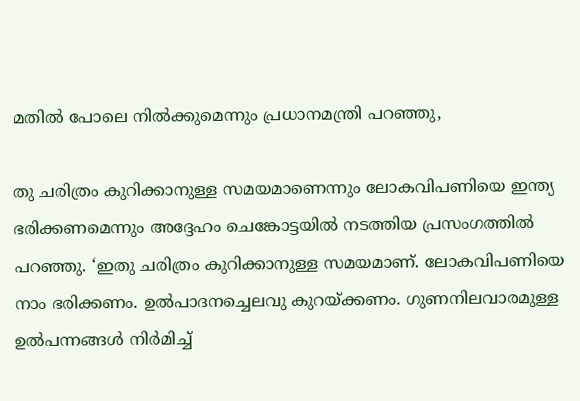മതിൽ പോലെ നിൽക്കുമെന്നും പ്രധാനമന്ത്രി പറഞ്ഞു,

തു ചരിത്രം കുറിക്കാനുള്ള സമയമാണെന്നും ലോകവിപണിയെ ഇന്ത്യ ഭരിക്കണമെന്നും അദ്ദേഹം ചെങ്കോട്ടയിൽ നടത്തിയ പ്രസംഗത്തിൽ പറഞ്ഞു. ‘ഇതു ചരിത്രം കുറിക്കാനുള്ള സമയമാണ്. ലോകവിപണിയെ നാം ഭരിക്കണം. ഉൽപാദനച്ചെലവു കുറയ്ക്കണം. ഗുണനിലവാരമുള്ള ഉൽപന്നങ്ങൾ നിർമിച്ച്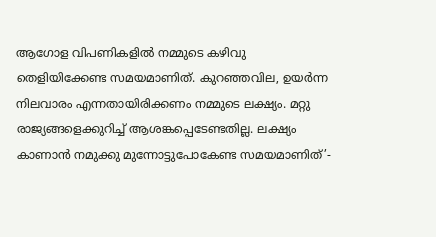ആഗോള വിപണികളിൽ നമ്മുടെ കഴിവു തെളിയിക്കേണ്ട സമയമാണിത്. കുറഞ്ഞവില, ഉയർന്ന നിലവാരം എന്നതായിരിക്കണം നമ്മുടെ ലക്ഷ്യം. മറ്റു രാജ്യങ്ങളെക്കുറിച്ച് ആശങ്കപ്പെടേണ്ടതില്ല. ലക്ഷ്യം കാണാൻ നമുക്കു മുന്നോട്ടുപോകേണ്ട സമയമാണിത്’-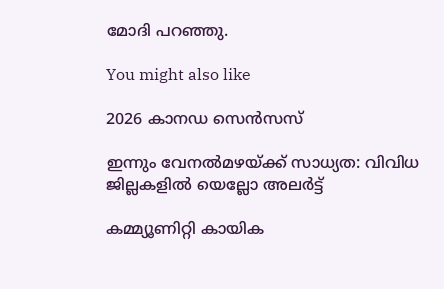മോദി പറഞ്ഞു.

You might also like

2026 കാനഡ സെൻസസ്

ഇന്നും വേനൽമഴയ്ക്ക് സാധ്യത: വിവിധ ജില്ലകളിൽ യെല്ലോ അലർട്ട്

കമ്മ്യൂണിറ്റി കായിക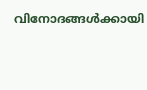വിനോദങ്ങൾക്കായി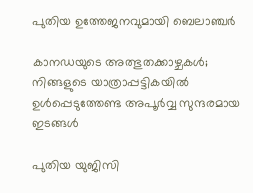പുതിയ ഉത്തേജനവുമായി ബെലാഞ്ചർ

കാനഡയുടെ അത്ഭുതക്കാഴ്ചകൾ; നിങ്ങളുടെ യാത്രാപ്പട്ടികയിൽ ഉൾപ്പെടുത്തേണ്ട അപൂർവ്വ സുന്ദരമായ ഇടങ്ങൾ

പുതിയ യുജിസി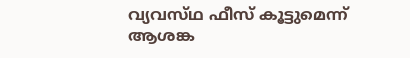വ്യവസ്‌ഥ ഫീസ് കൂട്ടുമെന്ന് ആശങ്ക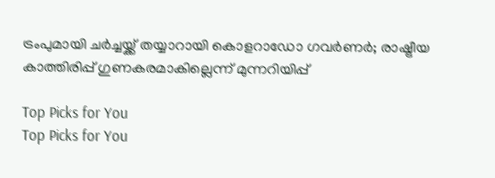ട്രംപുമായി ചർച്ചയ്ക്ക് തയ്യാറായി കൊളറാഡോ ഗവർണർ; രാഷ്ട്രീയ കാത്തിരിപ്പ് ഗുണകരമാകില്ലെന്ന് മുന്നറിയിപ്പ്

Top Picks for You
Top Picks for You